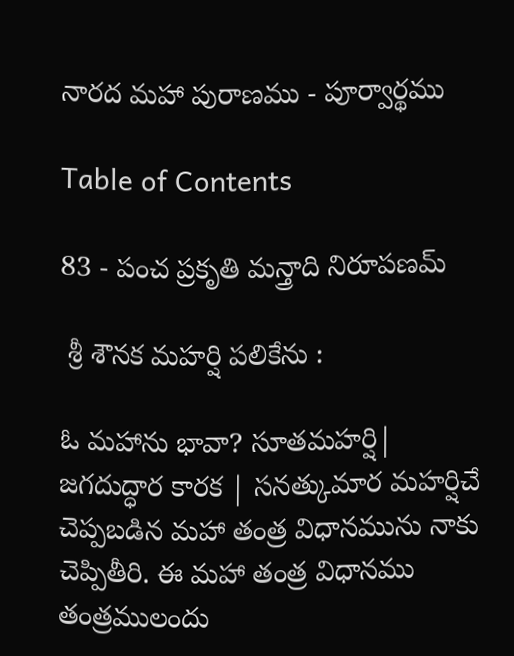నారద మహా పురాణము - పూర్వార్థము

Table of Contents

83 - పంచ ప్రకృతి మన్త్రాది నిరూపణమ్

 శ్రీ శౌనక మహర్షి పలికేను :

ఓ మహాను భావా? సూతమహర్షి| జగదుద్ధార కారక | సనత్కుమార మహర్షిచే చెప్పబడిన మహా తంత్ర విధానమును నాకు చెప్పితీరి. ఈ మహా తంత్ర విధానము తంత్రములందు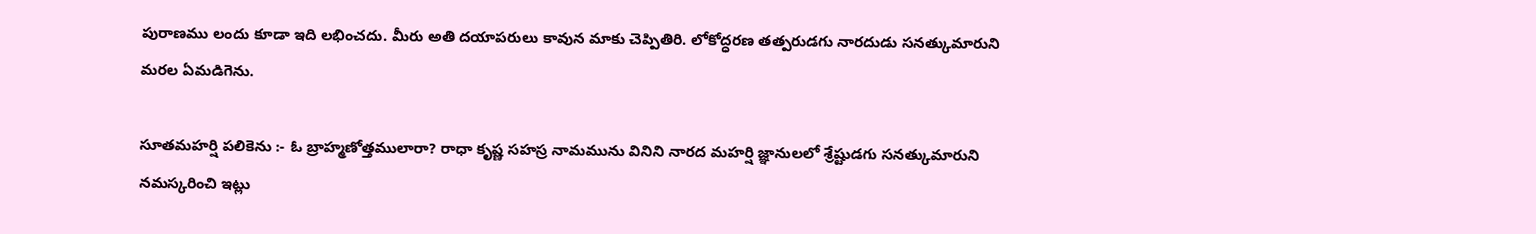పురాణము లందు కూడా ఇది లభించదు. మీరు అతి దయాపరులు కావున మాకు చెప్పితిరి. లోకోద్ధరణ తత్పరుడగు నారదుడు సనత్కుమారుని మరల ఏమడిగెను.

సూతమహర్షి పలికెను :- ఓ బ్రాహ్మణోత్తములారా? రాధా కృష్ణ సహస్ర నామమును వినిని నారద మహర్షి జ్ఞానులలో శ్రేష్టుడగు సనత్కుమారుని నమస్కరించి ఇట్లు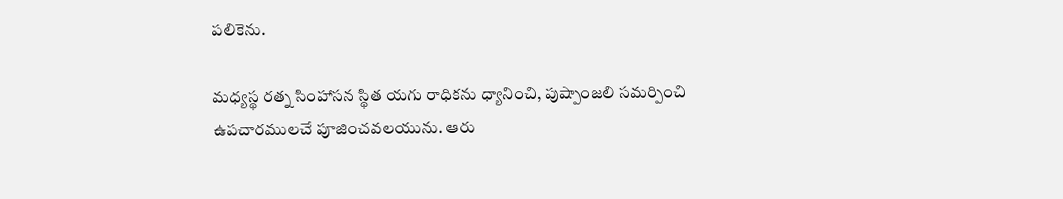పలికెను.

మధ్యస్థ రత్న సింహాసన స్థిత యగు రాధికను ధ్యానించి, పుష్పాంజలి సమర్పించి ఉపచారములచే పూజించవలయును. ఆరు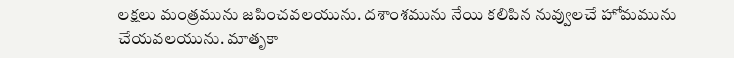లక్షలు మంత్రమును జపించవలయును. దశాంశమును నేయి కలిపిన నువ్వులచే హోమమును చేయవలయును. మాతృకా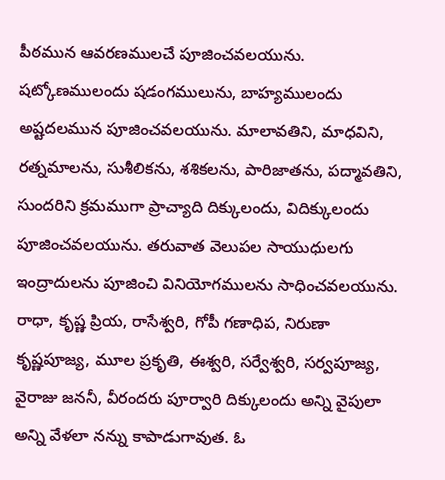పీఠమున ఆవరణములచే పూజించవలయును. షట్కోణములందు షడంగములును, బాహ్యములందు అష్టదలమున పూజించవలయును. మాలావతిని, మాధవిని, రత్నమాలను, సుశీలికను, శశికలను, పారిజాతను, పద్మావతిని, సుందరిని క్రమముగా ప్రాచ్యాది దిక్కులందు, విదిక్కులందు పూజించవలయును. తరువాత వెలుపల సాయుధులగు ఇంద్రాదులను పూజించి వినియోగములను సాధించవలయును. రాధా, కృష్ణ ప్రియ, రాసేశ్వరి, గోపీ గణాధిప, నిరుణా కృష్ణపూజ్య, మూల ప్రకృతి, ఈశ్వరి, సర్వేశ్వరి, సర్వపూజ్య, వైరాజు జననీ, వీరందరు పూర్వారి దిక్కులందు అన్ని వైపులా అన్ని వేళలా నన్ను కాపాడుగావుత. ఓ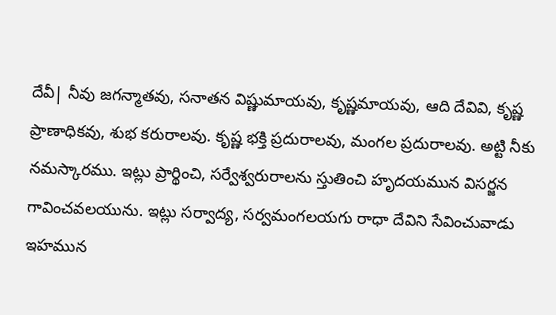దేవీ| నీవు జగన్మాతవు, సనాతన విష్ణుమాయవు, కృష్ణమాయవు, ఆది దేవివి, కృష్ణ ప్రాణాధికవు, శుభ కరురాలవు. కృష్ణ భక్తి ప్రదురాలవు, మంగల ప్రదురాలవు. అట్టి నీకు నమస్కారము. ఇట్లు ప్రార్థించి, సర్వేశ్వరురాలను స్తుతించి హృదయమున విసర్జన గావించవలయును. ఇట్లు సర్వాద్య, సర్వమంగలయగు రాధా దేవిని సేవించువాడు ఇహమున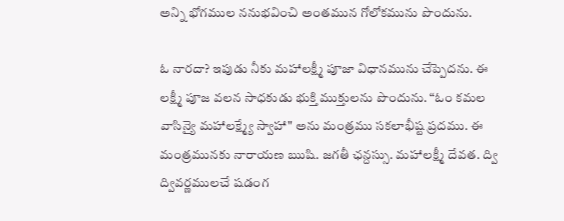అన్ని భోగముల ననుభవించి అంతమున గోలోకమును పొందును.

ఓ నారదా? ఇపుడు నీకు మహాలక్ష్మీ పూజా విధానమును చేప్పెదను. ఈ లక్ష్మీ పూజ వలన సాధకుడు భుక్తి ముక్తులను పొందును. “ఓం కమల వాసిన్యై మహాలక్ష్మ్యే స్వాహా" అను మంత్రము సకలాభీష్ట ప్రదము. ఈ మంత్రమునకు నారాయణ ఋషి. జగతీ ఛన్దస్సు. మహాలక్ష్మీ దేవత. ద్వి ద్వివర్ణములచే షడంగ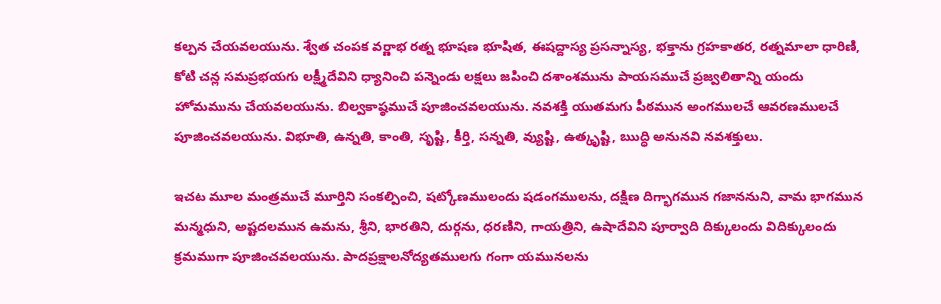కల్పన చేయవలయును. శ్వేత చంపక వర్ణాభ రత్న భూషణ భూషిత, ఈషద్దాస్య ప్రసన్నాస్య, భక్తాను గ్రహకాతర, రత్నమాలా ధారిణి, కోటి చన్ల సమప్రభయగు లక్ష్మీదేవిని ధ్యానించి పన్నెండు లక్షలు జపించి దశాంశమును పాయసముచే ప్రజ్వలితాన్ని యందు హోమమును చేయవలయును. బిల్వకాష్ఠముచే పూజించవలయును. నవశక్తి యుతమగు పీఠమున అంగములచే ఆవరణములచే పూజించవలయును. విభూతి, ఉన్నతి, కాంతి, సృష్టి, కీర్తి, సన్నతి, వ్యుష్టి, ఉత్కృష్టి, ఋద్ధి అనునవి నవశక్తులు.

ఇచట మూల మంత్రముచే మూర్తిని సంకల్పించి, షట్కోణములందు షడంగములను, దక్షిణ దిగ్భాగమున గజాననుని, వామ భాగమున మన్మధుని, అష్టదలమున ఉమను, శ్రీని, భారతిని, దుర్గను, ధరణిని, గాయత్రిని, ఉషాదేవిని పూర్వాది దిక్కులందు విదిక్కులందు క్రమముగా పూజించవలయును. పాదప్రక్షాలనోద్యతములగు గంగా యమునలను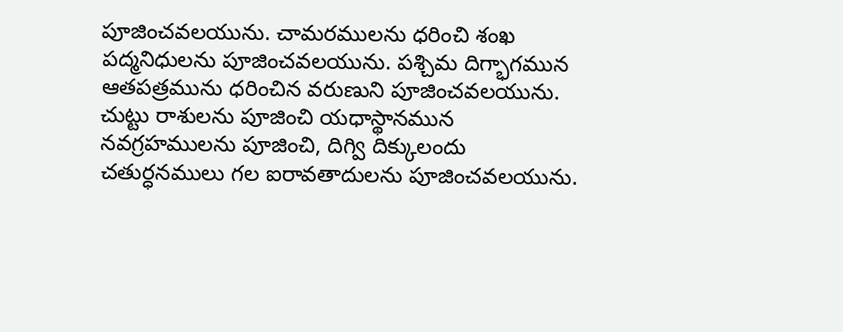పూజించవలయును. చామరములను ధరించి శంఖ పద్మనిధులను పూజించవలయును. పశ్చిమ దిగ్భాగమున ఆతపత్రమును ధరించిన వరుణుని పూజించవలయును. చుట్టు రాశులను పూజించి యధాస్థానమున నవగ్రహములను పూజించి, దిగ్వి దిక్కులందు చతుర్ధనములు గల ఐరావతాదులను పూజించవలయును.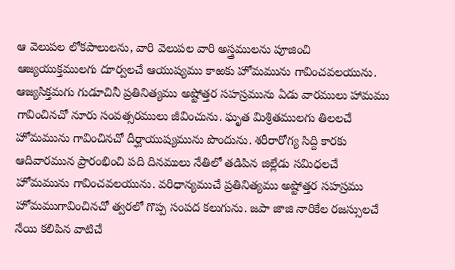ఆ వెలుపల లోకపాలులను, వారి వెలుపల వారి అస్త్రములను పూజించి ఆజ్యయుక్తములగు దూర్వలచే ఆయుష్యము కాఱకు హోమమును గావించవలయును. ఆజ్యసిక్తమగు గుడూచినీ ప్రతినిత్యము అష్టోత్తర సహస్రమును ఏడు వారములు హామము గావించినచో నూరు సంవత్సరములు జీవించును. ఘృత మిశ్రితములగు తిలలచే హోమమును గావించినచో దీర్ఘాయుష్యమును పొందును. శరీరారోగ్య సిద్ది కారకు ఆదివారమున ప్రారంభించి పది దినములు నేతిలో తడిపిన జిల్లేడు సమిధలచే హోమమును గావించవలయును. వరిధాన్యముచే ప్రతినిత్యము అష్టోత్తర సహస్రము హోమముగావించినచో త్వరలో గొప్ప సంపద కలుగును. జపా జాజి నారికేల రజస్సులచే నేయి కలిపిన వాటిచే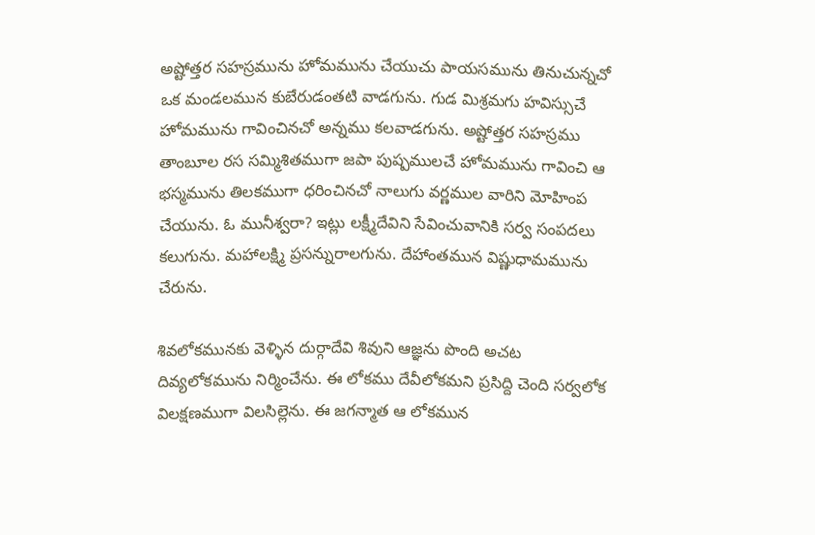అష్టోత్తర సహస్రమును హోమమును చేయుచు పాయసమును తినుచున్నచో ఒక మండలమున కుబేరుడంతటి వాడగును. గుడ మిశ్రమగు హవిస్సుచే హోమమును గావించినచో అన్నము కలవాడగును. అష్టోత్తర సహస్రము తాంబూల రస సమ్మిశితముగా జపా పుష్పములచే హోమమును గావించి ఆ భస్మమును తిలకముగా ధరించినచో నాలుగు వర్ణముల వారిని మోహింప చేయును. ఓ మునీశ్వరా? ఇట్లు లక్ష్మీదేవిని సేవించువానికి సర్వ సంపదలు కలుగును. మహాలక్ష్మి ప్రసన్నురాలగును. దేహాంతమున విష్ణుధామమును చేరును.

శివలోకమునకు వెళ్ళిన దుర్గాదేవి శివుని ఆజ్ఞను పొంది అచట దివ్యలోకమును నిర్మించేను. ఈ లోకము దేవీలోకమని ప్రసిద్ది చెంది సర్వలోక విలక్షణముగా విలసిల్లెను. ఈ జగన్మాత ఆ లోకమున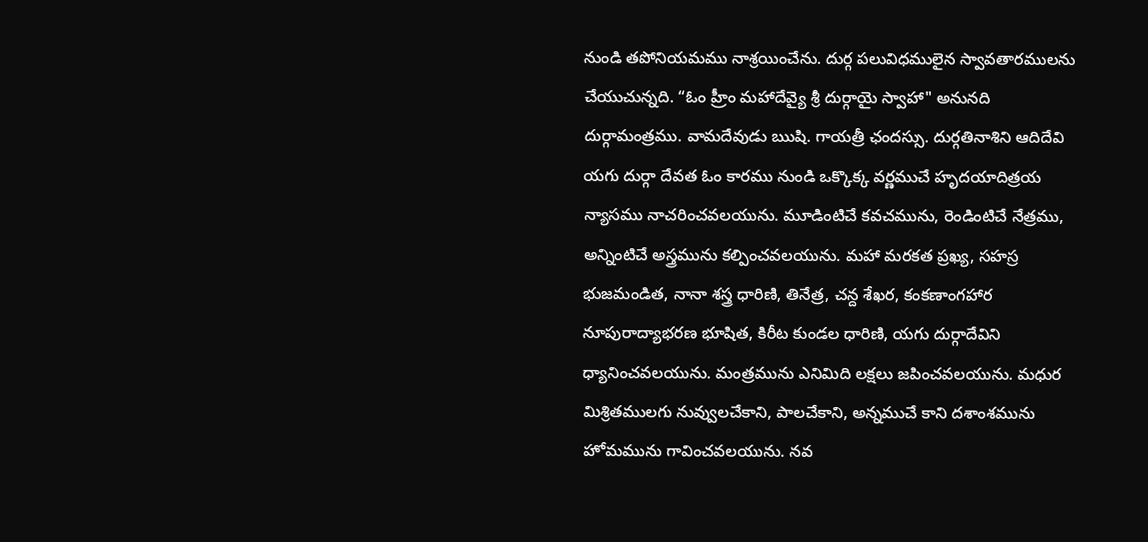నుండి తపోనియమము నాశ్రయించేను. దుర్గ పలువిధములైన స్వావతారములను చేయుచున్నది. “ఓం హ్రీం మహాదేవ్యై శ్రీ దుర్గాయై స్వాహా" అనునది దుర్గామంత్రము. వామదేవుడు ఋషి. గాయత్రీ ఛందస్సు. దుర్గతినాశిని ఆదిదేవి యగు దుర్గా దేవత ఓం కారము నుండి ఒక్కొక్క వర్ణముచే హృదయాదిత్రయ న్యాసము నాచరించవలయును. మూడింటిచే కవచమును, రెండింటిచే నేత్రము, అన్నింటిచే అస్త్రమును కల్పించవలయును. మహా మరకత ప్రఖ్య, సహస్ర భుజమండిత, నానా శస్త్ర ధారిణి, తినేత్ర, చన్ద శేఖర, కంకణాంగహార నూపురాద్యాభరణ భూషిత, కిరీట కుండల ధారిణి, యగు దుర్గాదేవిని ధ్యానించవలయును. మంత్రమును ఎనిమిది లక్షలు జపించవలయును. మధుర మిశ్రితములగు నువ్వులచేకాని, పాలచేకాని, అన్నముచే కాని దశాంశమును హోమమును గావించవలయును. నవ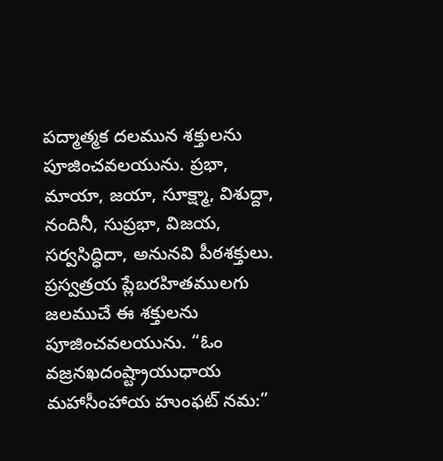పద్మాత్మక దలమున శక్తులను పూజించవలయును. ప్రభా, మాయా, జయా, సూక్ష్మా, విశుద్దా, నందినీ, సుప్రభా, విజయ, సర్వసిద్ధిదా, అనునవి పీఠశక్తులు. ప్రస్వత్రయ ప్లేబరహితములగు జలముచే ఈ శక్తులను పూజించవలయును. “ఓం వజ్రనఖదంష్ట్రాయుధాయ మహాసీంహాయ హుంఫట్ నమ:”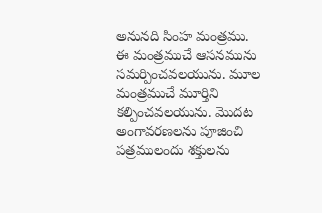అనునది సింహ మంత్రము. ఈ మంత్రముచే ఆసనమును సమర్పించవలయును. మూల మంత్రముచే మూర్తిని కల్పించవలయును. మొదట అంగావరణలను పూజించి పత్రములందు శక్తులను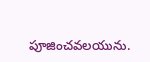పూజించవలయును.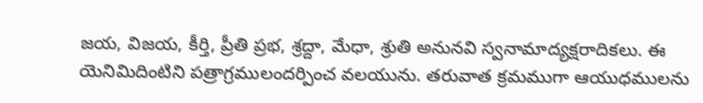జయ, విజయ, కీర్తి, ప్రీతి ప్రభ, శ్రద్దా, మేధా, శ్రుతి అనునవి స్వనామాద్యక్షరాదికలు. ఈ యెనిమిదింటిని పత్రాగ్రములందర్పించ వలయును. తరువాత క్రమముగా ఆయుధములను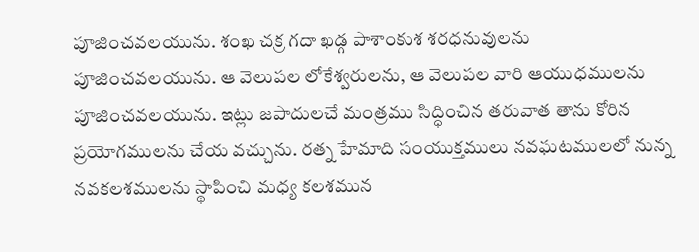పూజించవలయును. శంఖ చక్ర గదా ఖడ్గ పాశాంకుశ శరధనువులను పూజించవలయును. ఆ వెలుపల లోకేశ్వరులను, ఆ వెలుపల వారి ఆయుధములను పూజించవలయును. ఇట్లు జపాదులచే మంత్రము సిద్ధించిన తరువాత తాను కోరిన ప్రయోగములను చేయ వచ్చును. రత్న హేమాది సంయుక్తములు నవఘటములలో నున్న నవకలశములను స్థాపించి మధ్య కలశమున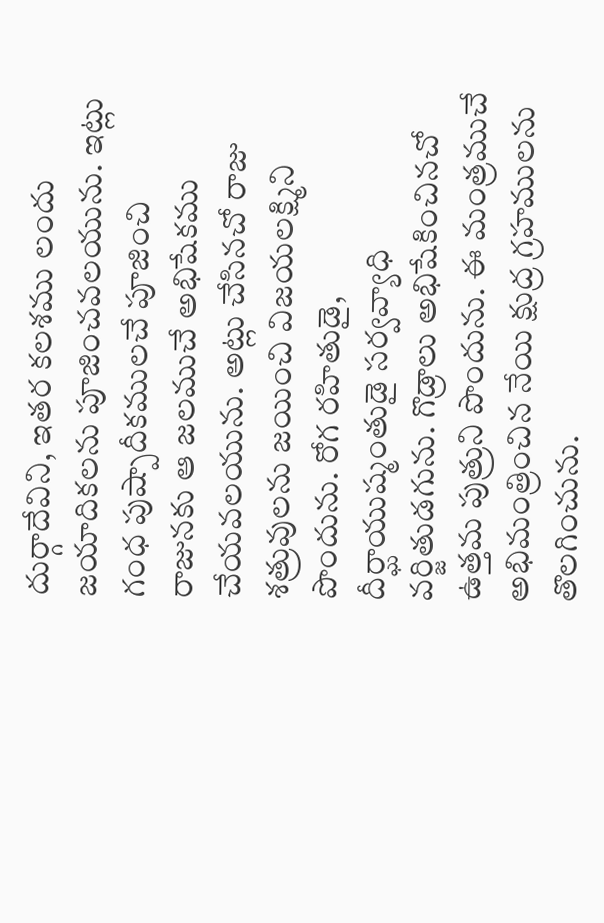దుర్గాదేవిని, ఇతర కలశము లందు జయాదికలను పూజించవలయును. ఇట్లు గంధ పుష్పాదీకములచే పూజించి రాజునకు ఆ జలముచే అభిషేకము చేయవలయును. అట్లు చేసినచో రాజు శత్రువులను జయించి విజయలక్ష్మిని పొందును. రోగ రహితుడై, దీర్ఘాయుష్మంతుడై సర్వవ్యాధి వర్జితుడగును. గొడ్రాలు అభిషేకించినచో ఉత్తమ పుత్రుని పొందును. ఈ మంత్రముచే అభిమంత్రించిన నేయి క్షుద్ర గ్రహములను తొలగించును.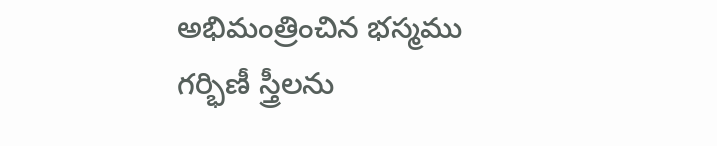అభిమంత్రించిన భస్మము గర్భిణీ స్త్రీలను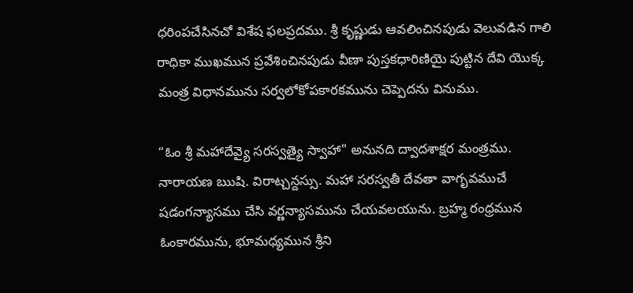ధరింపచేసినచో విశేష ఫలప్రదము. శ్రీ కృష్ణుడు ఆవలించినపుడు వెలువడిన గాలి రాధికా ముఖమున ప్రవేశించినపుడు వీణా పుస్తకధారిణియై పుట్టిన దేవి యొక్క మంత్ర విధానమును సర్వలోకోపకారకమును చెప్పెదను వినుము.

“ఓం శ్రీ మహాదేవ్యై సరస్వత్యై స్వాహా" అనునది ద్వాదశాక్షర మంత్రము. నారాయణ ఋషి. విరాట్చన్దస్సు. మహా సరస్వతీ దేవతా వాగృవముచే షడంగన్యాసము చేసి వర్ణన్యాసమును చేయవలయును. బ్రహ్మ రంధ్రమున ఓంకారమును, భూమధ్యమున శ్రీని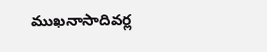ముఖనాసాదివర్ల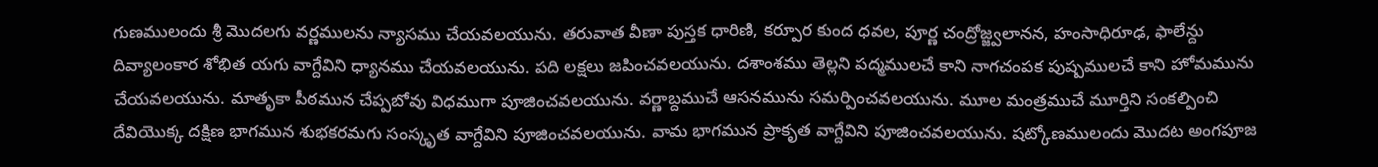గుణములందు శ్రీ మొదలగు వర్ణములను న్యాసము చేయవలయును. తరువాత వీణా పుస్తక ధారిణి, కర్పూర కుంద ధవల, పూర్ణ చంద్రోజ్జ్వలానన, హంసాధిరూఢ, ఫాలేన్దు దివ్యాలంకార శోభిత యగు వాగ్దేవిని ధ్యానము చేయవలయును. పది లక్షలు జపించవలయును. దశాంశము తెల్లని పద్మములచే కాని నాగచంపక పుష్పములచే కాని హోమమును చేయవలయును. మాతృకా పీఠమున చేప్పబోవు విధముగా పూజించవలయును. వర్ణాబ్దముచే ఆసనమును సమర్పించవలయును. మూల మంత్రముచే మూర్తిని సంకల్పించి దేవియొక్క దక్షిణ భాగమున శుభకరమగు సంస్కృత వాగ్దేవిని పూజించవలయును. వామ భాగమున ప్రాకృత వాగ్దేవిని పూజించవలయును. షట్కోణములందు మొదట అంగపూజ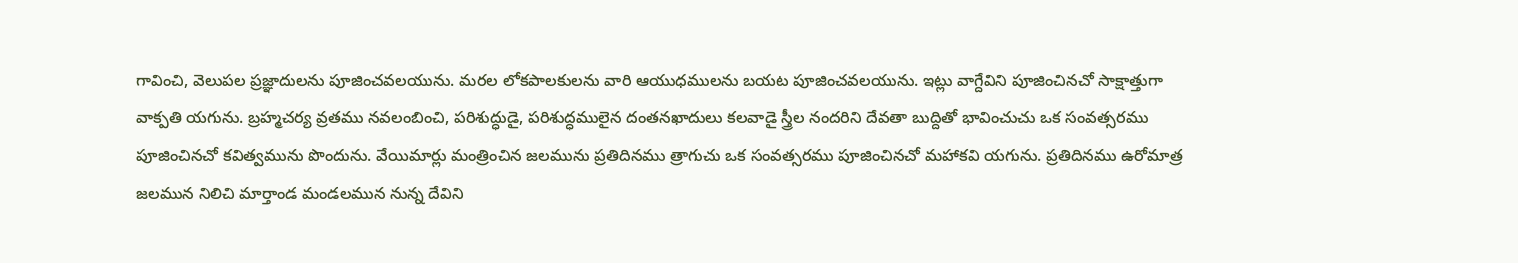గావించి, వెలుపల ప్రజ్ఞాదులను పూజించవలయును. మరల లోకపాలకులను వారి ఆయుధములను బయట పూజించవలయును. ఇట్లు వాగ్దేవిని పూజించినచో సాక్షాత్తుగా వాక్పతి యగును. బ్రహ్మచర్య వ్రతము నవలంబించి, పరిశుద్ధుడై, పరిశుద్ధములైన దంతనఖాదులు కలవాడై స్త్రీల నందరిని దేవతా బుద్దితో భావించుచు ఒక సంవత్సరము పూజించినచో కవిత్వమును పొందును. వేయిమార్లు మంత్రించిన జలమును ప్రతిదినము త్రాగుచు ఒక సంవత్సరము పూజించినచో మహాకవి యగును. ప్రతిదినము ఉరోమాత్ర జలమున నిలిచి మార్తాండ మండలమున నున్న దేవిని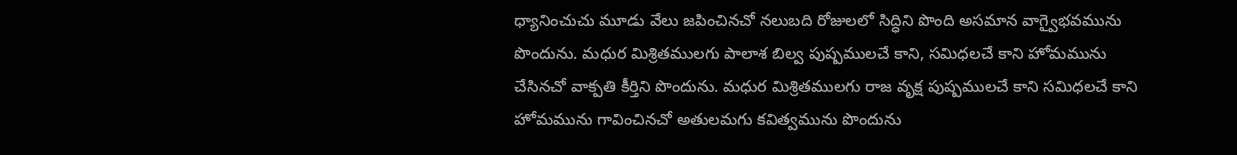ధ్యానించుచు మూడు వేలు జపించినచో నలుబది రోజులలో సిద్ధిని పొంది అసమాన వాగ్వైభవమును పొందును. మధుర మిశ్రితములగు పాలాశ బిల్వ పుష్పములచే కాని, సమిధలచే కాని హోమమును చేసినచో వాక్పతి కీర్తిని పొందును. మధుర మిశ్రితములగు రాజ వృక్ష పుష్పములచే కాని సమిధలచే కాని హోమమును గావించినచో అతులమగు కవిత్వమును పొందును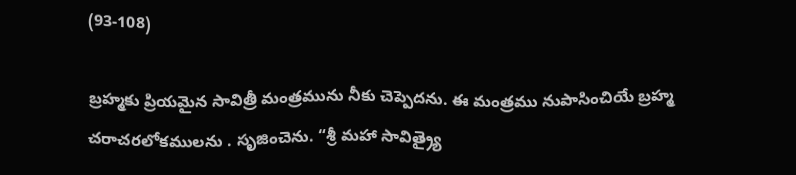(93-108)

బ్రహ్మకు ప్రియమైన సావిత్రీ మంత్రమును నీకు చెప్పెదను. ఈ మంత్రము నుపాసించియే బ్రహ్మ చరాచరలోకములను . సృజించెను. “శ్రీ మహా సావిత్ర్యై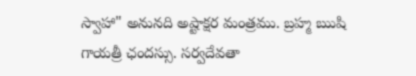స్వాహా" అనునది అష్టాక్షర మంత్రము. బ్రహ్మ ఋషి గాయత్రీ ఛందస్సు. సర్వదేవతా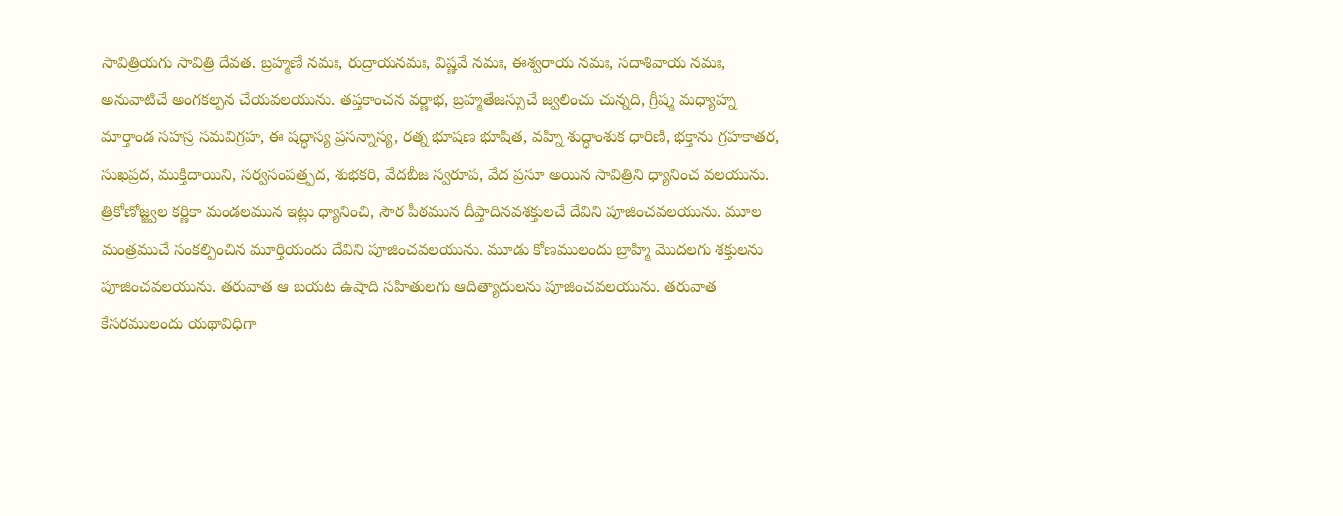సావిత్రియగు సావిత్రి దేవత. బ్రహ్మణే నమః, రుద్రాయనమః, విష్ణవే నమః, ఈశ్వరాయ నమః, సదాశివాయ నమః, అనువాటిచే అంగకల్పన చేయవలయును. తప్తకాంచన వర్ణాభ, బ్రహ్మతేజస్సుచే జ్వలించు చున్నది, గ్రీష్మ మధ్యాహ్న మార్తాండ సహస్ర సమవిగ్రహ, ఈ షద్ధాస్య ప్రసన్నాస్య, రత్న భూషణ భూషిత, వహ్ని శుద్ధాంశుక ధారిణి, భక్తాను గ్రహకాతర, సుఖప్రద, ముక్తిదాయిని, సర్వసంపత్ర్పద, శుభకరి, వేదబీజ స్వరూప, వేద ప్రసూ అయిన సావిత్రిని ధ్యానించ వలయును. త్రికోణోజ్జ్వల కర్ణికా మండలమున ఇట్లు ధ్యానించి, సౌర పీఠమున దీప్తాదినవశక్తులచే దేవిని పూజించవలయును. మూల మంత్రముచే సంకల్పించిన మూర్తియందు దేవిని పూజించవలయును. మూడు కోణములందు బ్రాహ్మి మొదలగు శక్తులను పూజించవలయును. తరువాత ఆ బయట ఉషాది సహితులగు ఆదిత్యాదులను పూజించవలయును. తరువాత కేసరములందు యథావిధిగా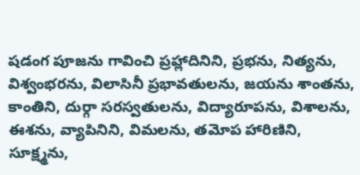షడంగ పూజను గావించి ప్రహ్లాదినిని, ప్రభను, నిత్యను, విశ్వంభరను, విలాసినీ ప్రభావతులను, జయను శాంతను, కాంతిని, దుర్గా సరస్వతులను, విద్యారూపను, విశాలను, ఈశను, వ్యాపినిని, విమలను, తమోప హారిణిని, సూక్ష్మను,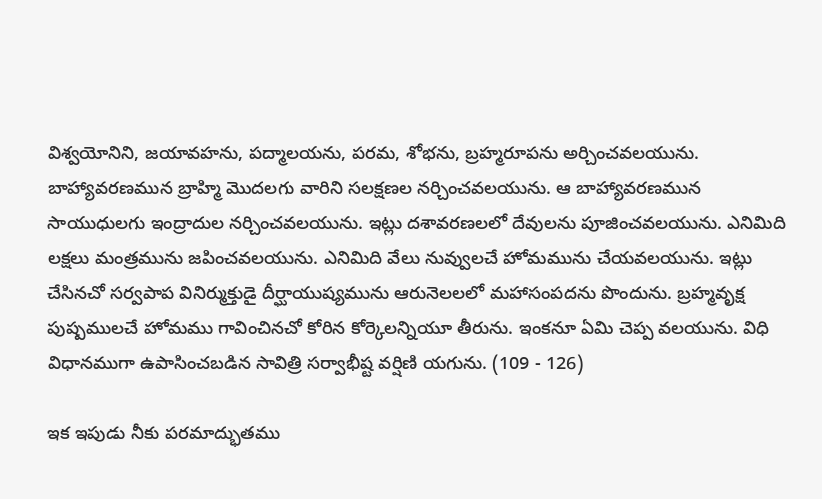విశ్వయోనిని, జయావహను, పద్మాలయను, పరమ, శోభను, బ్రహ్మరూపను అర్చించవలయును. బాహ్యావరణమున బ్రాహ్మి మొదలగు వారిని సలక్షణల నర్చించవలయును. ఆ బాహ్యావరణమున సాయుధులగు ఇంద్రాదుల నర్చించవలయును. ఇట్లు దశావరణలలో దేవులను పూజించవలయును. ఎనిమిది లక్షలు మంత్రమును జపించవలయును. ఎనిమిది వేలు నువ్వులచే హోమమును చేయవలయును. ఇట్లు చేసినచో సర్వపాప వినిర్ముక్తుడై దీర్ఘాయుష్యమును ఆరునెలలలో మహాసంపదను పొందును. బ్రహ్మవృక్ష పుష్పములచే హోమము గావించినచో కోరిన కోర్కెలన్నియూ తీరును. ఇంకనూ ఏమి చెప్ప వలయును. విధి విధానముగా ఉపాసించబడిన సావిత్రి సర్వాభీష్ట వర్షిణి యగును. (109 - 126)

ఇక ఇపుడు నీకు పరమాద్భుతము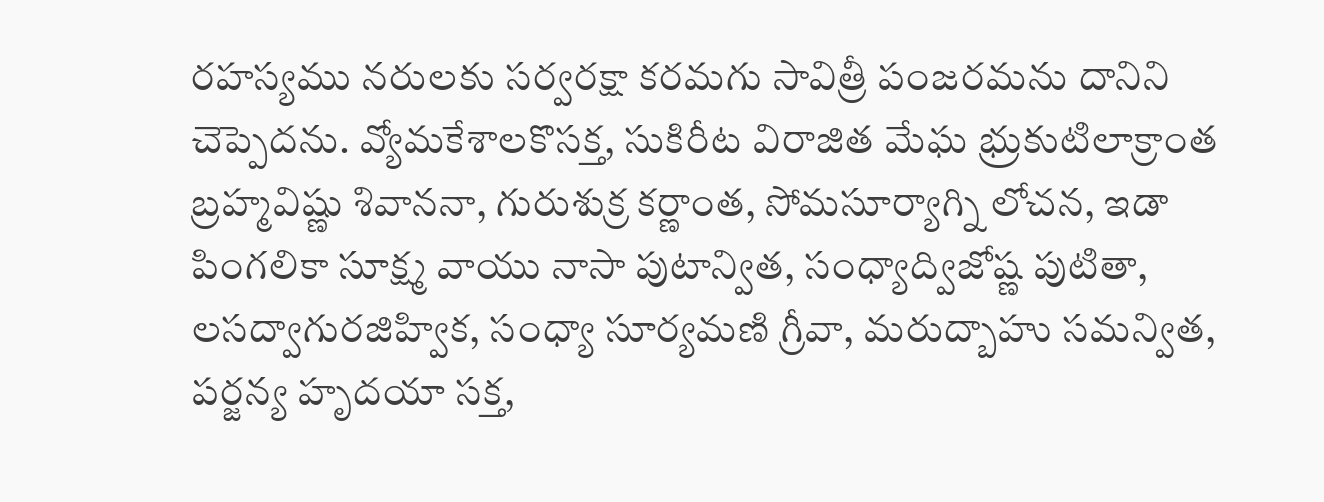రహస్యము నరులకు సర్వరక్షా కరమగు సావిత్రీ పంజరమను దానిని చెప్పెదను. వ్యోమకేశాలకొసక్త, సుకిరీట విరాజిత మేఘ భ్రుకుటిలాక్రాంత బ్రహ్మవిష్ణు శివాననా, గురుశుక్ర కర్ణాంత, సోమసూర్యాగ్ని లోచన, ఇడా పింగలికా సూక్ష్మ వాయు నాసా పుటాన్విత, సంధ్యాద్విజోష్ణ పుటితా, లసద్వాగురజిహ్విక, సంధ్యా సూర్యమణి గ్రీవా, మరుద్బాహు సమన్విత, పర్జన్య హృదయా సక్త,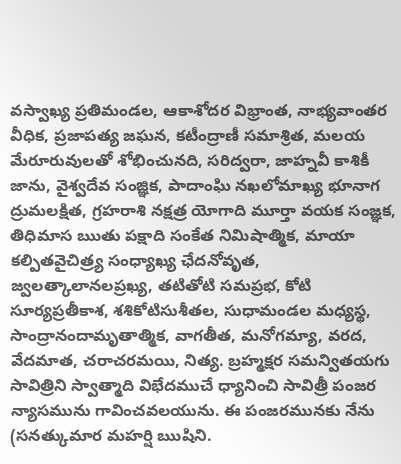వస్వాఖ్య ప్రతిమండల, ఆకాశోదర విభ్రాంత, నాభ్యవాంతర వీధిక, ప్రజాపత్య జఘన, కటీంద్రాణీ సమాశ్రిత, మలయ మేరూరువులతో శోభించునది, సరిద్వరా, జాహ్నవీ కాశికీ జాను, వైశ్వదేవ సంజ్ఞిక, పాదాంఘి నఖలోమాఖ్య భూనాగ ద్రుమలక్షిత, గ్రహరాశి నక్షత్ర యోగాది మూర్తా వయక సంజ్ఞక, తిధిమాస ఋతు పక్షాది సంకేత నిమిషాత్మిక, మాయా కల్పితవైచిత్ర్య సంధ్యాఖ్య ఛేదనోవృత, జ్వలత్కాలానలప్రఖ్య, తటితోటి సమప్రభ, కోటి సూర్యప్రతీకాశ, శశికోటిసుశీతల, సుధామండల మధ్యస్థ, సాంద్రానందామృతాత్మిక, వాగతీత, మనోగమ్యా, వరద, వేదమాత, చరాచరమయి, నిత్య. బ్రహ్మక్షర సమన్వితయగు సావిత్రిని స్వాత్మాది విభేదముచే ధ్యానించి సావిత్రీ పంజర న్యాసమును గావించవలయును. ఈ పంజరమునకు నేను (సనత్కుమార మహర్షి ఋషిని.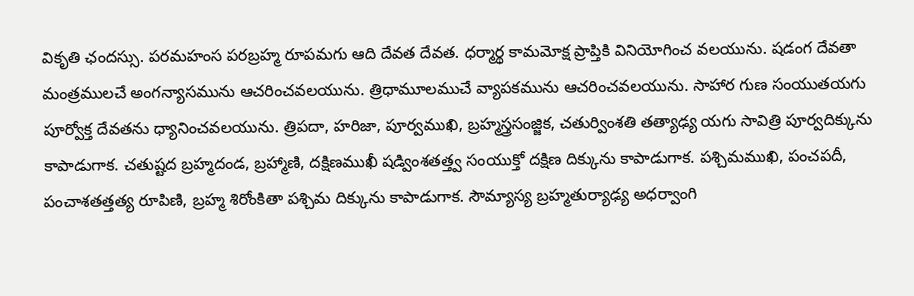వికృతి ఛందస్సు. పరమహంస పరబ్రహ్మ రూపమగు ఆది దేవత దేవత. ధర్మార్థ కామమోక్ష ప్రాప్తికి వినియోగించ వలయును. షడంగ దేవతా మంత్రములచే అంగన్యాసమును ఆచరించవలయును. త్రిధామూలముచే వ్యాపకమును ఆచరించవలయును. సాహార గుణ సంయుతయగు పూర్వోక్త దేవతను ధ్యానించవలయును. త్రిపదా, హరిజా, పూర్వముఖి, బ్రహ్మస్త్రసంజ్జిక, చతుర్వింశతి తత్యాఢ్య యగు సావిత్రి పూర్వదిక్కును కాపాడుగాక. చతుష్టద బ్రహ్మదండ, బ్రహ్మాణి, దక్షిణముఖీ షడ్వింశతత్త్వ సంయుక్తో దక్షిణ దిక్కును కాపాడుగాక. పశ్చిమముఖి, పంచపదీ, పంచాశతత్తత్య రూపిణి, బ్రహ్మ శిరోంకితా పశ్చిమ దిక్కును కాపాడుగాక. సౌమ్యాస్య బ్రహ్మతుర్యాఢ్య అధర్వాంగి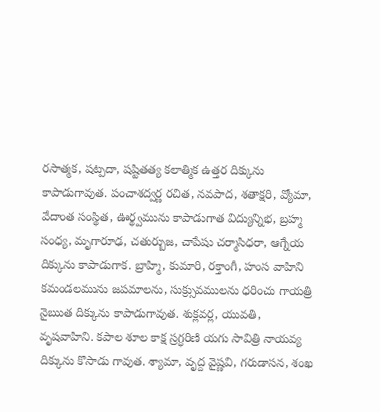రసాత్మక, షట్పదా, షష్టితత్య కలాత్మిక ఉత్తర దిక్కును కాపాడుగావుత. పంచాశద్వర్ణ రచిత, నవపాద, శతాక్షరి, వ్యోమా, వేదాంత సంస్థిత, ఊర్థ్వమును కాపాడుగాత విద్యున్నిభ, బ్రహ్మ సంధ్య, మృగారూఢ, చతుర్బుజ, చాపేషు చర్మాసిధరా, ఆగ్నేయ దిక్కును కాపాడుగాక. బ్రాహ్మి, కుమారి, రక్తాంగీ, హంస వాహిని కమండలమును జపమాలను, సుక్ర్సువములను ధరించు గాయత్రి నైఋత దిక్కును కాపాడుగావుత. శుక్లవర్ల, యువతి, వృషవాహిని. కపాల శూల కాక్ష స్రగ్ధరిణి యగు సావిత్రి నాయవ్య దిక్కును కొసాడు గావుత. శ్యామా, వృద్ద వైష్ణవి, గరుడాసన, శంఖ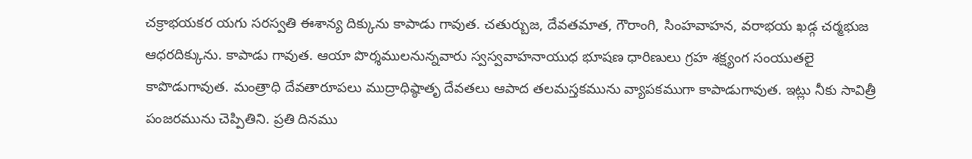చక్రాభయకర యగు సరస్వతి ఈశాన్య దిక్కును కాపాడు గావుత. చతుర్బుజ, దేవతమాత, గౌరాంగి, సింహవాహన, వరాభయ ఖడ్గ చర్మభుజ ఆధరదిక్కును. కాపాడు గావుత. ఆయా పొర్శములనున్నవారు స్వస్వవాహనాయుధ భూషణ ధారిణులు గ్రహ శక్ష్యంగ సంయుతలై కాపొడుగావుత. మంత్రాధి దేవతారూపలు ముద్రాధిష్ఠాతృ దేవతలు ఆపాద తలమస్తకమును వ్యాపకముగా కాపాడుగావుత. ఇట్లు నీకు సావిత్రీ పంజరమును చెప్పితిని. ప్రతి దినము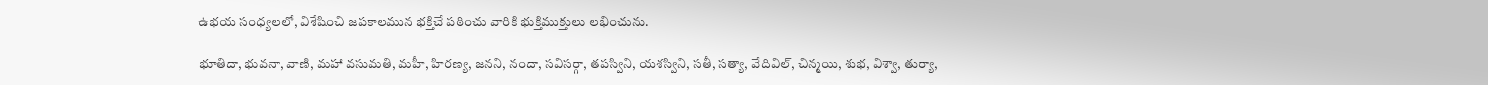ఉభయ సంధ్యలలో, విశేషించి జపకాలమున భక్తిచే పఠించు వారికి భుక్తిముక్తులు లభించును.

భూతిదా, భువనా, వాణి, మహా వసుమతి, మహీ, హిరణ్య, జనని, నందా, సవిసర్గా, తపస్విని, యశస్విని, సతీ, సత్యా, వేదివిల్, చిన్మయి, శుభ, విశ్వా, తుర్యా,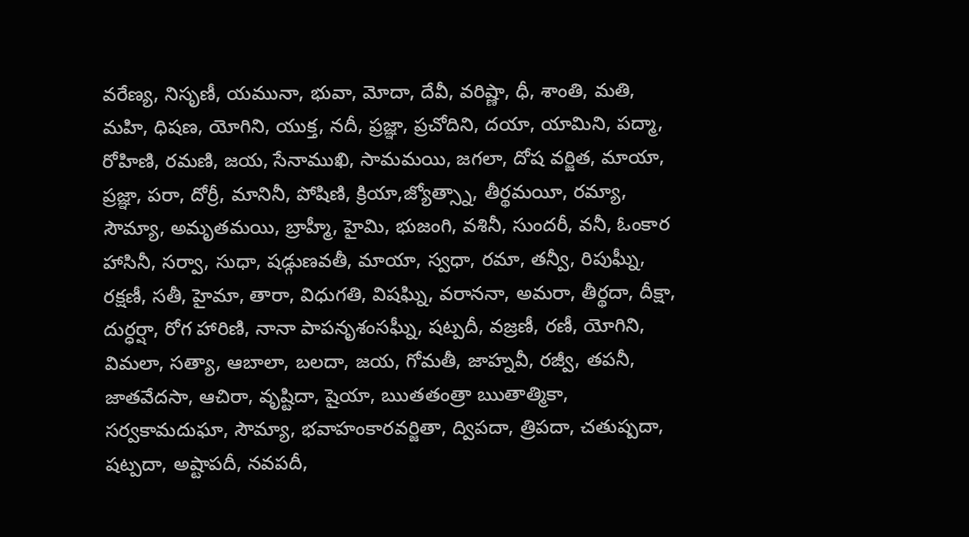వరేణ్య, నిసృణీ, యమునా, భువా, మోదా, దేవీ, వరిష్ణా, ధీ, శాంతి, మతి, మహి, ధిషణ, యోగిని, యుక్త, నదీ, ప్రజ్ఞా, ప్రచోదిని, దయా, యామిని, పద్మా, రోహిణి, రమణి, జయ, సేనాముఖి, సామమయి, జగలా, దోష వర్జిత, మాయా, ప్రజ్ఞా, పరా, దోర్రీ, మానినీ, పోషిణి, క్రియా,జ్యోత్స్నా, తీర్థమయీ, రమ్యా, సౌమ్యా, అమృతమయి, బ్రాహ్మీ, హైమి, భుజంగి, వశినీ, సుందరీ, వనీ, ఓంకార హాసినీ, సర్వా, సుధా, షడ్గుణవతీ, మాయా, స్వధా, రమా, తన్వీ, రిపుఘ్నీ, రక్షణీ, సతీ, హైమా, తారా, విధుగతి, విషఘ్ని, వరాననా, అమరా, తీర్థదా, దీక్షా, దుర్ధర్షా, రోగ హారిణి, నానా పాపనృశంసఘ్నీ, షట్పదీ, వజ్రణీ, రణీ, యోగిని, విమలా, సత్యా, ఆబాలా, బలదా, జయ, గోమతీ, జాహ్నవీ, రజ్వీ, తపనీ, జాతవేదసా, ఆచిరా, వృష్టిదా, షైయా, ఋతతంత్రా ఋతాత్మికా, సర్వకామదుఘా, సౌమ్యా, భవాహంకారవర్జితా, ద్విపదా, త్రిపదా, చతుష్పదా, షట్పదా, అష్టాపదీ, నవపదీ,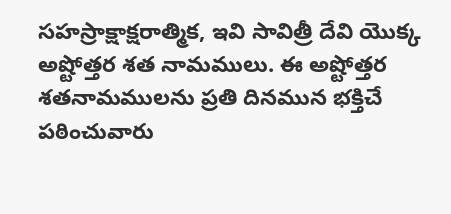సహస్రాక్షాక్షరాత్మిక, ఇవి సావిత్రీ దేవి యొక్క అష్టోత్తర శత నామములు. ఈ అష్టోత్తర శతనామములను ప్రతి దినమున భక్తిచే పఠించువారు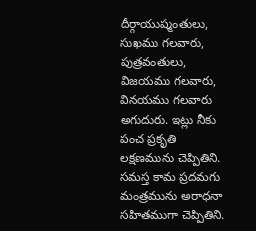దీర్గాయుష్మంతులు, సుఖము గలవారు, పుత్రవంతులు, విజయము గలవారు, వినయము గలవారు అగుదురు. ఇట్లు నీకు పంచ ప్రకృతి లక్షణమును చెప్పితిని. సమస్త కామ ప్రదమగు మంత్రమును అరాధనా సహితముగా చెప్పితిని.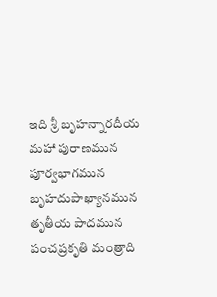ఇది శ్రీ బృహన్నారదీయ మహా పురాణమున పూర్వభాగమున బృహదుపాఖ్యానమున తృతీయ పాదమున పంచప్రకృతి మంత్రాది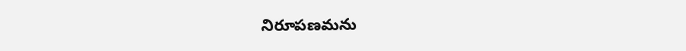నిరూపణమను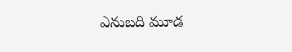ఎనుబది మూడ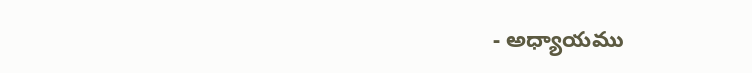- అధ్యాయము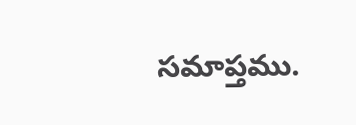సమాప్తము.